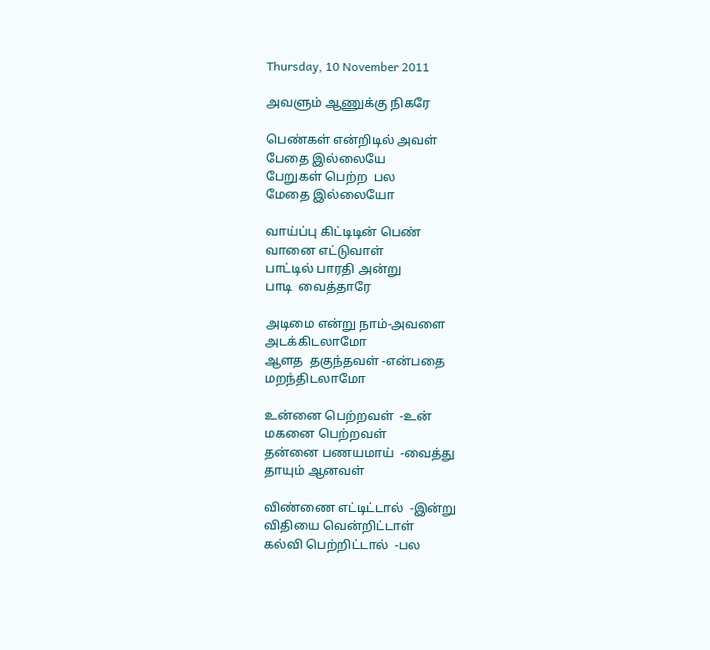Thursday, 10 November 2011

அவளும் ஆணுக்கு நிகரே

பெண்கள் என்றிடில் அவள்
பேதை இல்லையே
பேறுகள் பெற்ற  பல
மேதை இல்லையோ

வாய்ப்பு கிட்டிடின் பெண்
வானை எட்டுவாள்
பாட்டில் பாரதி அன்று
பாடி  வைத்தாரே

அடிமை என்று நாம்-அவளை
அடக்கிடலாமோ
ஆளத  தகுந்தவள் -என்பதை
மறந்திடலாமோ

உன்னை பெற்றவள்  -உன்
மகனை பெற்றவள்
தன்னை பணயமாய்  -வைத்து
தாயும் ஆனவள்

விண்ணை எட்டிட்டால்  -இன்று
விதியை வென்றிட்டாள்
கல்வி பெற்றிட்டால்  -பல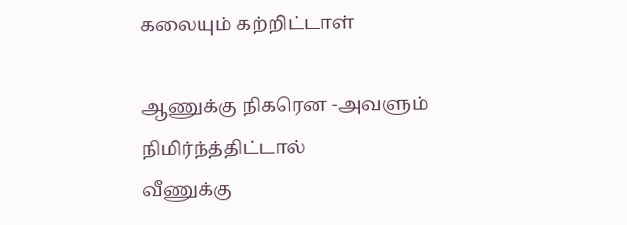கலையும் கற்றிட்டாள்

ஆணுக்கு நிகரென -அவளும்
நிமிர்ந்த்திட்டால்
வீணுக்கு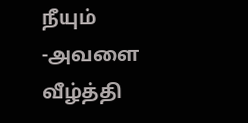நீயும் -அவளை
வீழ்த்தி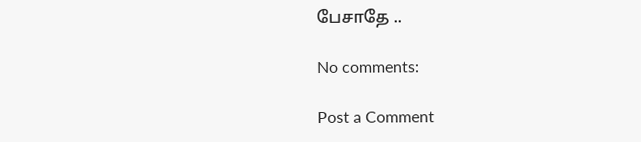பேசாதே ..

No comments:

Post a Comment